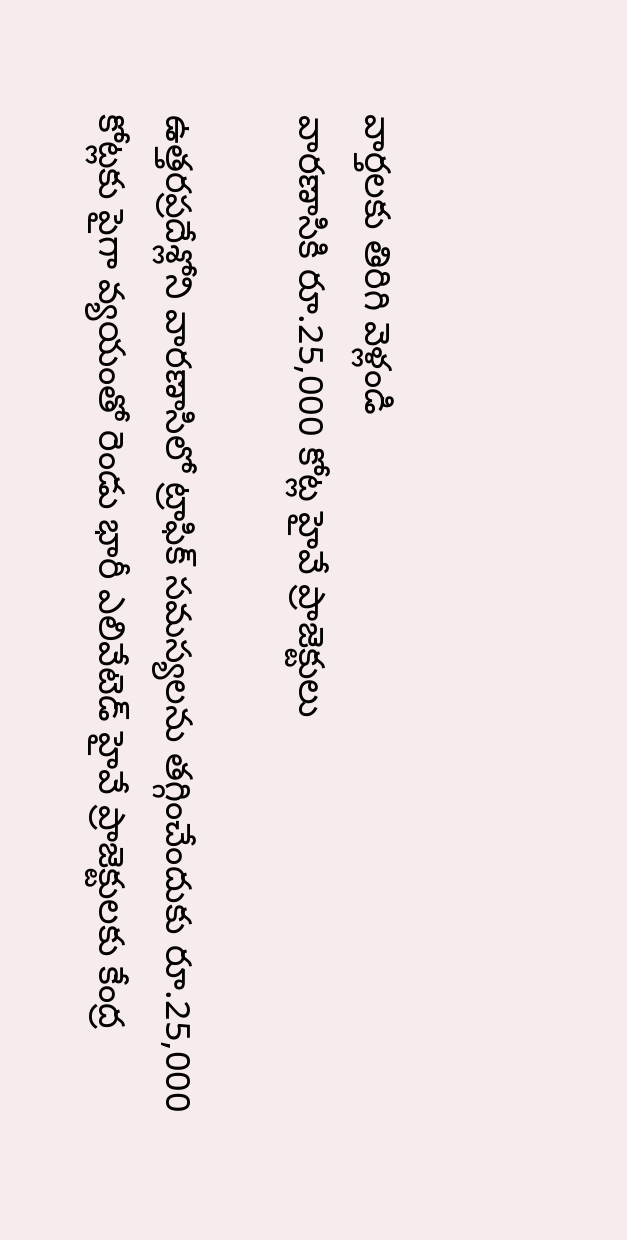వార్తలకు తిరిగి వెళ్లండి
వారణాసికి రూ.25,000 కోట్ల హైవే ప్రాజెక్టులు

ఉత్తరప్రదేశ్లోని వారణాసిలో ట్రాఫిక్ సమస్యలను తగ్గించేందుకు రూ.25,000 కోట్లకు పైగా వ్యయంతో రెండు భారీ ఎలివేటెడ్ హైవే ప్రాజెక్టులకు కేంద్ర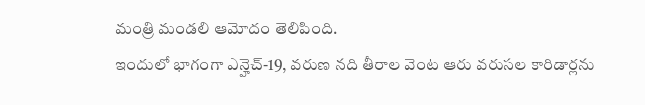మంత్రి మండలి ఆమోదం తెలిపింది.
ఇందులో భాగంగా ఎన్హెచ్-19, వరుణ నది తీరాల వెంట ఆరు వరుసల కారిడార్లను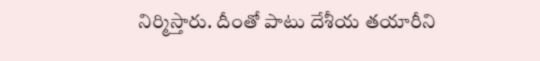నిర్మిస్తారు. దీంతో పాటు దేశీయ తయారీని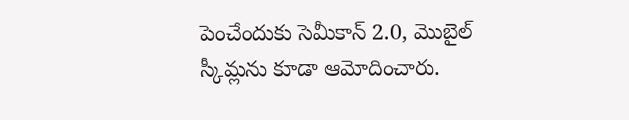పెంచేందుకు సెమీకాన్ 2.0, మొబైల్ స్కీమ్లను కూడా ఆమోదించారు.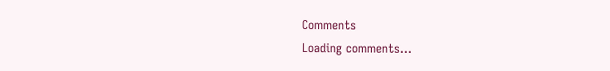Comments
Loading comments...